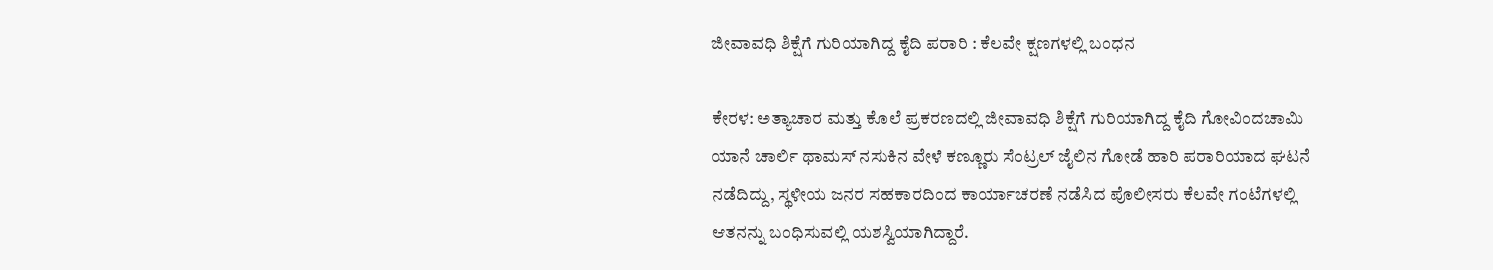ಜೀವಾವಧಿ ಶಿಕ್ಷೆಗೆ ಗುರಿಯಾಗಿದ್ದ ಕೈದಿ ಪರಾರಿ : ಕೆಲವೇ ಕ್ಷಣಗಳಲ್ಲಿ ಬಂಧನ

ಕೇರಳ: ಅತ್ಯಾಚಾರ ಮತ್ತು ಕೊಲೆ ಪ್ರಕರಣದಲ್ಲಿ ಜೀವಾವಧಿ ಶಿಕ್ಷೆಗೆ ಗುರಿಯಾಗಿದ್ದ ಕೈದಿ ಗೋವಿಂದಚಾಮಿ ಯಾನೆ ಚಾರ್ಲಿ ಥಾಮಸ್ ನಸುಕಿನ ವೇಳೆ ಕಣ್ಣೂರು ಸೆಂಟ್ರಲ್‌ ಜೈಲಿನ ಗೋಡೆ ಹಾರಿ ಪರಾರಿಯಾದ ಘಟನೆ ನಡೆದಿದ್ದು, ಸ್ಥಳೀಯ ಜನರ ಸಹಕಾರದಿಂದ ಕಾರ್ಯಾಚರಣೆ ನಡೆಸಿದ ಪೊಲೀಸರು ಕೆಲವೇ ಗಂಟೆಗಳಲ್ಲಿ ಆತನನ್ನು ಬಂಧಿಸುವಲ್ಲಿ ಯಶಸ್ವಿಯಾಗಿದ್ದಾರೆ.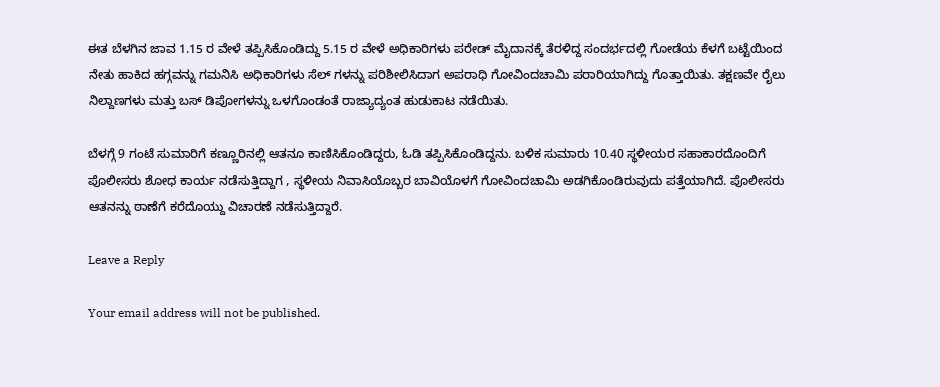ಈತ ಬೆಳಗಿನ ಜಾವ 1.15 ರ ವೇಳೆ ತಪ್ಪಿಸಿಕೊಂಡಿದ್ದು 5.15 ರ ವೇಳೆ ಅಧಿಕಾರಿಗಳು ಪರೇಡ್ ಮೈದಾನಕ್ಕೆ ತೆರಳಿದ್ದ ಸಂದರ್ಭದಲ್ಲಿ ಗೋಡೆಯ ಕೆಳಗೆ ಬಟ್ಟೆಯಿಂದ ನೇತು ಹಾಕಿದ ಹಗ್ಗವನ್ನು ಗಮನಿಸಿ ಅಧಿಕಾರಿಗಳು ಸೆಲ್‌ ಗಳನ್ನು ಪರಿಶೀಲಿಸಿದಾಗ ಅಪರಾಧಿ ಗೋವಿಂದಚಾಮಿ ಪರಾರಿಯಾಗಿದ್ದು ಗೊತ್ತಾಯಿತು. ತಕ್ಷಣವೇ ರೈಲು ನಿಲ್ದಾಣಗಳು ಮತ್ತು ಬಸ್ ಡಿಪೋಗಳನ್ನು ಒಳಗೊಂಡಂತೆ ರಾಜ್ಯಾದ್ಯಂತ ಹುಡುಕಾಟ ನಡೆಯಿತು.

ಬೆಳಗ್ಗೆ 9 ಗಂಟೆ ಸುಮಾರಿಗೆ ಕಣ್ಣೂರಿನಲ್ಲಿ ಆತನೂ ಕಾಣಿಸಿಕೊಂಡಿದ್ದರು, ಓಡಿ ತಪ್ಪಿಸಿಕೊಂಡಿದ್ದನು. ಬಳಿಕ ಸುಮಾರು 10.40 ಸ್ಥಳೀಯರ ಸಹಾಕಾರದೊಂದಿಗೆ ಪೊಲೀಸರು ಶೋಧ ಕಾರ್ಯ ನಡೆಸುತ್ತಿದ್ದಾಗ , ಸ್ಥಳೀಯ ನಿವಾಸಿಯೊಬ್ಬರ ಬಾವಿಯೊಳಗೆ ಗೋವಿಂದಚಾಮಿ ಅಡಗಿಕೊಂಡಿರುವುದು ಪತ್ತೆಯಾಗಿದೆ. ಪೊಲೀಸರು ಆತನನ್ನು ಠಾಣೆಗೆ ಕರೆದೊಯ್ದು ವಿಚಾರಣೆ ನಡೆಸುತ್ತಿದ್ದಾರೆ.

Leave a Reply

Your email address will not be published.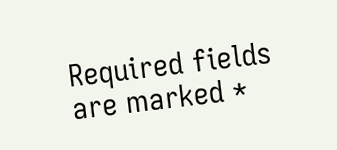Required fields are marked *